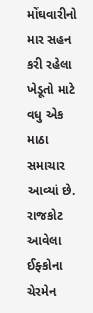મોંઘવારીનો માર સહન કરી રહેલા ખેડૂતો માટે વધુ એક માઠા સમાચાર આવ્યાં છે. રાજકોટ આવેલા ઈફ્કોના ચેરમેન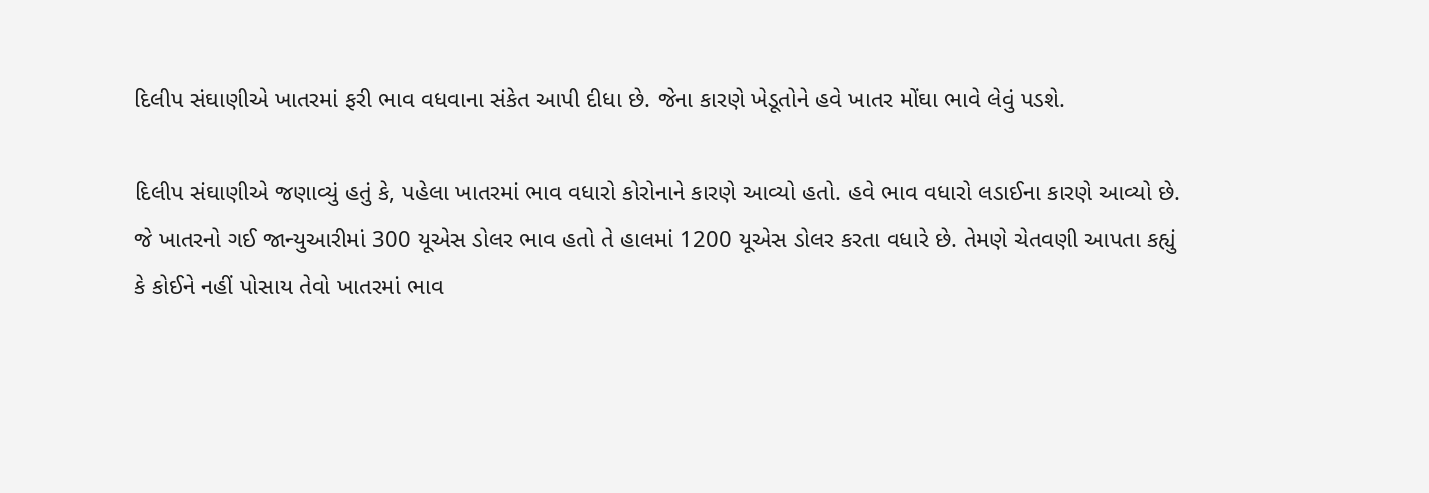દિલીપ સંઘાણીએ ખાતરમાં ફરી ભાવ વધવાના સંકેત આપી દીધા છે. જેના કારણે ખેડૂતોને હવે ખાતર મોંઘા ભાવે લેવું પડશે.

દિલીપ સંઘાણીએ જણાવ્યું હતું કે, પહેલા ખાતરમાં ભાવ વધારો કોરોનાને કારણે આવ્યો હતો. હવે ભાવ વધારો લડાઈના કારણે આવ્યો છે. જે ખાતરનો ગઈ જાન્યુઆરીમાં 300 યૂએસ ડોલર ભાવ હતો તે હાલમાં 1200 યૂએસ ડોલર કરતા વધારે છે. તેમણે ચેતવણી આપતા કહ્યું કે કોઈને નહીં પોસાય તેવો ખાતરમાં ભાવ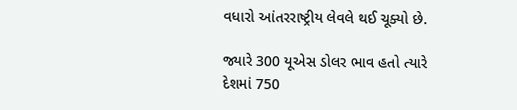વધારો આંતરરાષ્ટ્રીય લેવલે થઈ ચૂક્યો છે.

જ્યારે 300 યૂએસ ડોલર ભાવ હતો ત્યારે દેશમાં 750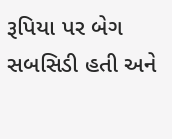રૂપિયા પર બેગ સબસિડી હતી અને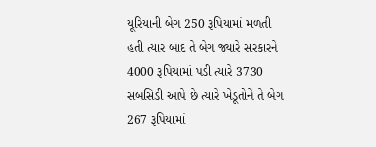યૂરિયાની બેગ 250 રૂપિયામાં મળતી હતી ત્યાર બાદ તે બેગ જ્યારે સરકારને 4000 રૂપિયામાં પડી ત્યારે 3730 સબસિડી આપે છે ત્યારે ખેડૂતોને તે બેગ 267 રૂપિયામાં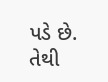પડે છે. તેથી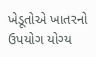ખેડૂતોએ ખાતરનો ઉપયોગ યોગ્ય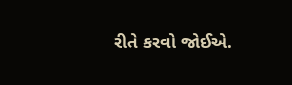રીતે કરવો જોઈએ.